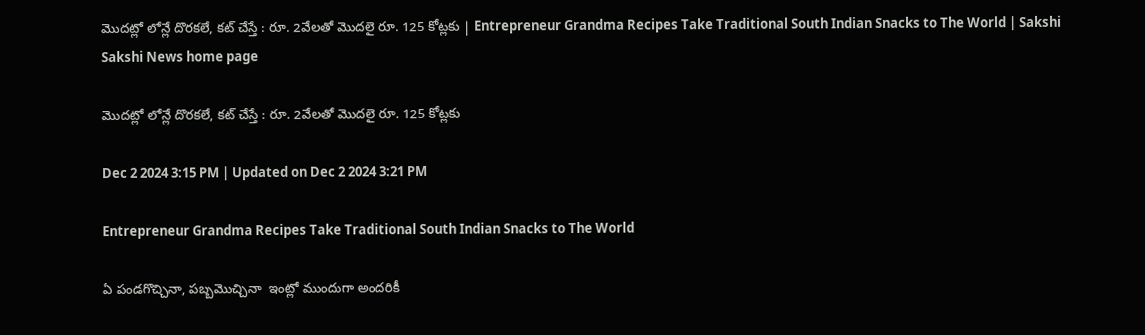మొదట్లో లోన్లే దొరకలే, కట్‌ చేస్తే : రూ. 2వేలతో మొదలై రూ. 125 కోట్లకు | Entrepreneur Grandma Recipes Take Traditional South Indian Snacks to The World | Sakshi
Sakshi News home page

మొదట్లో లోన్లే దొరకలే, కట్‌ చేస్తే : రూ. 2వేలతో మొదలై రూ. 125 కోట్లకు

Dec 2 2024 3:15 PM | Updated on Dec 2 2024 3:21 PM

Entrepreneur Grandma Recipes Take Traditional South Indian Snacks to The World

ఏ పండగొచ్చినా, పబ్బమొచ్చినా  ఇంట్లో ముందుగా అందరికీ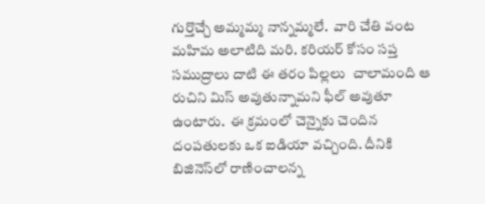గుర్తొచ్చే అమ్మమ్మ నాన్నమ్మలే.  వారి చేతి వంట మహిమ అలాటిది మరి. కరియర్‌ కోసం సప్త సముద్రాలు దాటి ఈ తరం పిల్లలు  చాలామంది ఆ రుచిని మిస్‌ అవుతున్నామని ఫీల్‌ అవుతూ ఉంటారు.  ఈ క్రమంలో చెన్నైకు చెందిన దంపతులకు ఒక ఐడియా వచ్చింది. దీనికి బిజినెస్‌లో రాణించాలన్న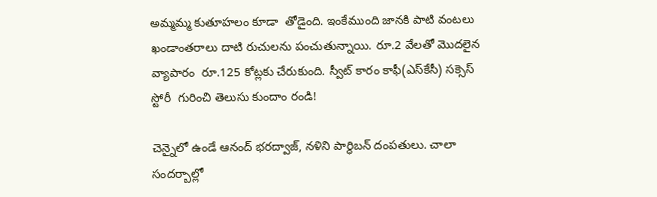అమ్మమ్మ కుతూహలం కూడా  తోడైంది. ఇంకేముంది జానకి పాటి వంటలు ఖండాంతరాలు దాటి రుచులను పంచుతున్నాయి. రూ.2 వేలతో మొదలైన  వ్యాపారం  రూ.125 కోట్లకు చేరుకుంది. స్వీట్ కారం కాఫీ(ఎస్‌కేసీ) సక్సెస్ స్టోరీ  గురించి తెలుసు కుందాం రండి!

చెన్నైలో ఉండే ఆనంద్‌ భరద్వాజ్‌, నళిని పార్థిబన్‌ దంపతులు. చాలా సందర్బాల్లో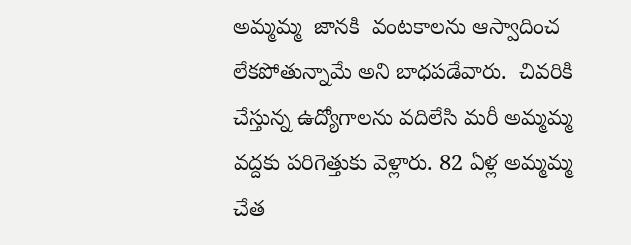అమ్మమ్మ  జానకి  వంటకాలను ఆస్వాదించ లేకపోతున్నామే అని బాధపడేవారు.  చివరికి చేస్తున్న ఉద్యోగాలను వదిలేసి మరీ అమ్మమ్మ వద్దకు పరిగెత్తుకు వెళ్లారు. 82 ఏళ్ల అమ్మమ్మ చేత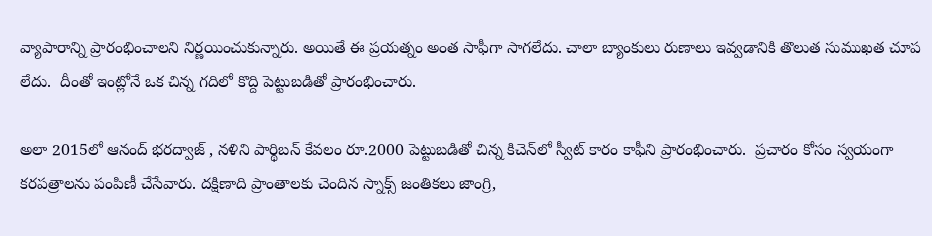వ్యాపారాన్ని ప్రారంభించాలని నిర్ణయించుకున్నారు. అయితే ఈ ప్రయత్నం అంత సాఫీగా సాగలేదు. చాలా బ్యాంకులు రుణాలు ఇవ్వడానికి తొలుత సుముఖత చూప లేదు.  దీంతో ఇంట్లోనే ఒక చిన్న గదిలో కొద్ది పెట్టుబడితో ప్రారంభించారు.

అలా 2015లో ఆనంద్ భరద్వాజ్‌ , నళిని పార్థిబన్ కేవలం రూ.2000 పెట్టుబడితో చిన్న కిచెన్‌లో స్వీట్ కారం కాఫీని ప్రారంభించారు.  ప్రచారం కోసం స్వయంగా కరపత్రాలను పంపిణీ చేసేవారు. దక్షిణాది ప్రాంతాలకు చెందిన స్నాక్స్ జంతికలు జాంగ్రి,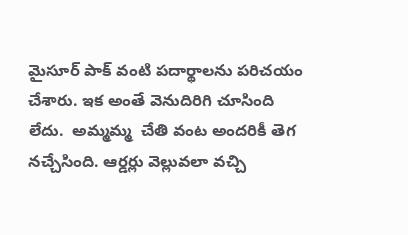మైసూర్ పాక్ వంటి పదార్థాలను పరిచయం చేశారు. ఇక అంతే వెనుదిరిగి చూసింది లేదు.  అమ్మమ్మ  చేతి వంట అందరికీ తెగ నచ్చేసింది. ఆర్డర్లు వెల్లువలా వచ్చి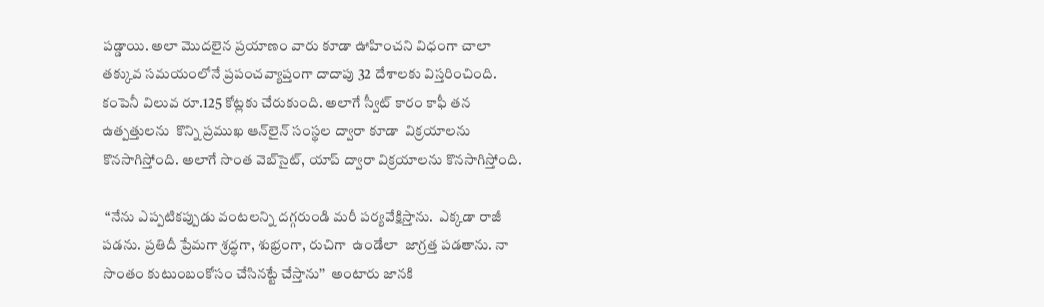పడ్డాయి. అలా మొదలైన ప్రయాణం వారు కూడా ఊహించని విధంగా చాలా తక్కువ సమయంలోనే ప్రపంచవ్యాప్తంగా దాదాపు 32 దేశాలకు విస్తరించింది.  కంపెనీ విలువ రూ.125 కోట్లకు చేరుకుంది. అలాగే స్వీట్ కారం కాఫీ తన ఉత్పత్తులను  కొన్ని ప్రముఖ ఆన్‌లైన్‌ సంస్థల ద్వారా కూడా  విక్రయాలను కొనసాగిస్తోంది. అలాగే సొంత వెబ్‌సైట్, యాప్ ద్వారా విక్రయాలను కొనసాగిస్తోంది.

 “నేను ఎప్పటికప్పుడు వంటలన్ని దగ్గరుండి మరీ పర్యవేక్షిస్తాను.  ఎక్కడా రాజీ పడను. ప్రతిదీ ప్రేమగా శ్రద్ధగా, శుభ్రంగా, రుచిగా  ఉండేలా  జాగ్రత్త పడతాను. నా సొంతం కుటుంబంకోసం చేసినట్టే చేస్తాను’’  అంటారు జానకి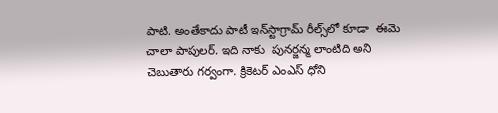పాటి. అంతేకాదు పాటీ ఇన్‌స్టాగ్రామ్ రీల్స్‌లో కూడా  ఈమె చాలా పాపులర్‌. ఇది నాకు  పునర్జన్మ లాంటిది అని చెబుతారు గర్వంగా. క్రికెటర్‌ ఎంఎస్‌ ధోని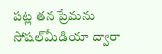పట్ల తన ప్రేమను సోషల్‌మీడియా ద్వారా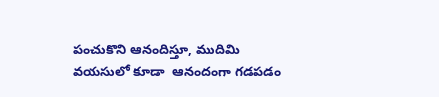పంచుకొని ఆనందిస్తూ, ముదిమి వయసులో కూడా  ఆనందంగా గడపడం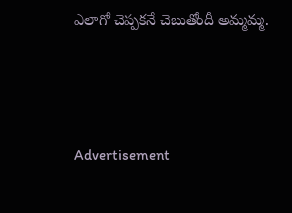ఎలాగో చెప్పకనే చెబుతోందీ అమ్మమ్మ.





Advertisement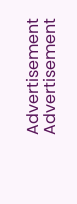Advertisement
Advertisement